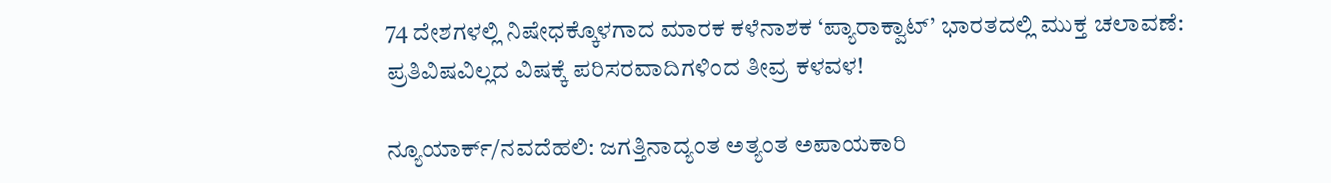74 ದೇಶಗಳಲ್ಲಿ ನಿಷೇಧಕ್ಕೊಳಗಾದ ಮಾರಕ ಕಳೆನಾಶಕ ‘ಪ್ಯಾರಾಕ್ವಾಟ್’ ಭಾರತದಲ್ಲಿ ಮುಕ್ತ ಚಲಾವಣೆ: ಪ್ರತಿವಿಷವಿಲ್ಲದ ವಿಷಕ್ಕೆ ಪರಿಸರವಾದಿಗಳಿಂದ ತೀವ್ರ ಕಳವಳ!

ನ್ಯೂಯಾರ್ಕ್/ನವದೆಹಲಿ: ಜಗತ್ತಿನಾದ್ಯಂತ ಅತ್ಯಂತ ಅಪಾಯಕಾರಿ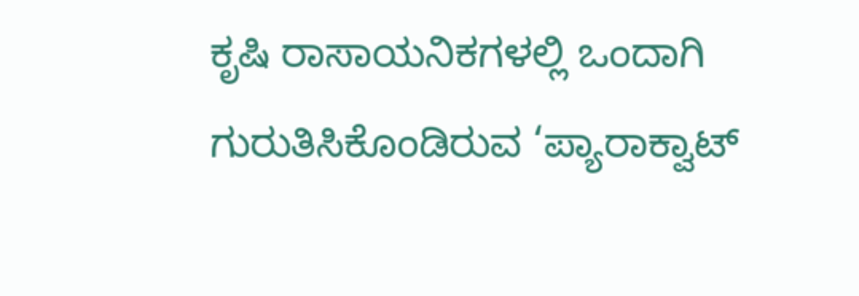ಕೃಷಿ ರಾಸಾಯನಿಕಗಳಲ್ಲಿ ಒಂದಾಗಿ ಗುರುತಿಸಿಕೊಂಡಿರುವ ‘ಪ್ಯಾರಾಕ್ವಾಟ್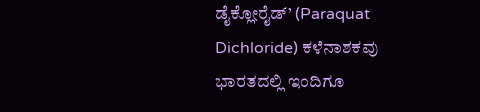ಡೈಕ್ಲೋರೈಡ್’ (Paraquat Dichloride) ಕಳೆನಾಶಕವು ಭಾರತದಲ್ಲಿ ಇಂದಿಗೂ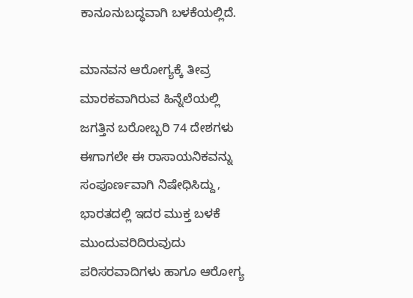ಕಾನೂನುಬದ್ಧವಾಗಿ ಬಳಕೆಯಲ್ಲಿದೆ.

ಮಾನವನ ಆರೋಗ್ಯಕ್ಕೆ ತೀವ್ರ ಮಾರಕವಾಗಿರುವ ಹಿನ್ನೆಲೆಯಲ್ಲಿ ಜಗತ್ತಿನ ಬರೋಬ್ಬರಿ 74 ದೇಶಗಳು ಈಗಾಗಲೇ ಈ ರಾಸಾಯನಿಕವನ್ನು ಸಂಪೂರ್ಣವಾಗಿ ನಿಷೇಧಿಸಿದ್ದು, ಭಾರತದಲ್ಲಿ ಇದರ ಮುಕ್ತ ಬಳಕೆ ಮುಂದುವರಿದಿರುವುದು ಪರಿಸರವಾದಿಗಳು ಹಾಗೂ ಆರೋಗ್ಯ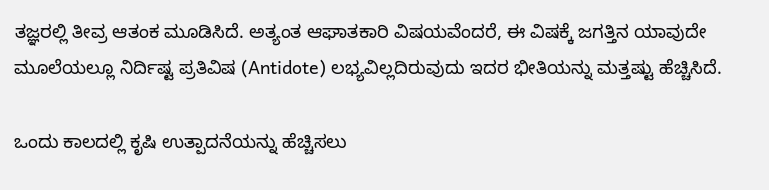ತಜ್ಞರಲ್ಲಿ ತೀವ್ರ ಆತಂಕ ಮೂಡಿಸಿದೆ. ಅತ್ಯಂತ ಆಘಾತಕಾರಿ ವಿಷಯವೆಂದರೆ, ಈ ವಿಷಕ್ಕೆ ಜಗತ್ತಿನ ಯಾವುದೇ ಮೂಲೆಯಲ್ಲೂ ನಿರ್ದಿಷ್ಟ ಪ್ರತಿವಿಷ (Antidote) ಲಭ್ಯವಿಲ್ಲದಿರುವುದು ಇದರ ಭೀತಿಯನ್ನು ಮತ್ತಷ್ಟು ಹೆಚ್ಚಿಸಿದೆ.

ಒಂದು ಕಾಲದಲ್ಲಿ ಕೃಷಿ ಉತ್ಪಾದನೆಯನ್ನು ಹೆಚ್ಚಿಸಲು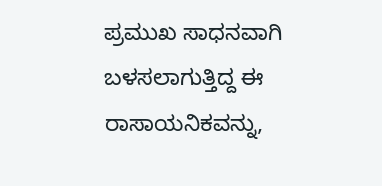ಪ್ರಮುಖ ಸಾಧನವಾಗಿ ಬಳಸಲಾಗುತ್ತಿದ್ದ ಈ ರಾಸಾಯನಿಕವನ್ನು,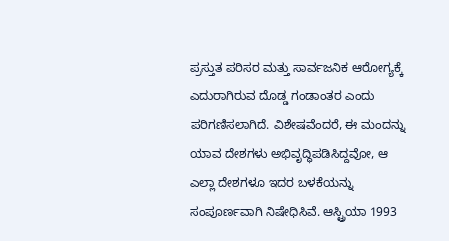ಪ್ರಸ್ತುತ ಪರಿಸರ ಮತ್ತು ಸಾರ್ವಜನಿಕ ಆರೋಗ್ಯಕ್ಕೆ ಎದುರಾಗಿರುವ ದೊಡ್ಡ ಗಂಡಾಂತರ ಎಂದು ಪರಿಗಣಿಸಲಾಗಿದೆ. ವಿಶೇಷವೆಂದರೆ, ಈ ಮಂದನ್ನು ಯಾವ ದೇಶಗಳು ಅಭಿವೃದ್ಧಿಪಡಿಸಿದ್ದವೋ, ಆ ಎಲ್ಲಾ ದೇಶಗಳೂ ಇದರ ಬಳಕೆಯನ್ನು ಸಂಪೂರ್ಣವಾಗಿ ನಿಷೇಧಿಸಿವೆ. ಆಸ್ಟ್ರಿಯಾ 1993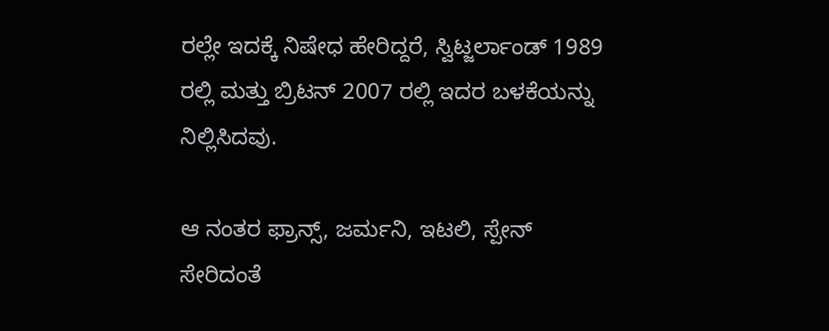ರಲ್ಲೇ ಇದಕ್ಕೆ ನಿಷೇಧ ಹೇರಿದ್ದರೆ, ಸ್ವಿಟ್ಜರ್ಲಾಂಡ್ 1989 ರಲ್ಲಿ ಮತ್ತು ಬ್ರಿಟನ್ 2007 ರಲ್ಲಿ ಇದರ ಬಳಕೆಯನ್ನು ನಿಲ್ಲಿಸಿದವು.

ಆ ನಂತರ ಫ್ರಾನ್ಸ್, ಜರ್ಮನಿ, ಇಟಲಿ, ಸ್ಪೇನ್ ಸೇರಿದಂತೆ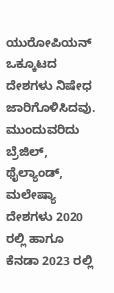ಯುರೋಪಿಯನ್ ಒಕ್ಕೂಟದ ದೇಶಗಳು ನಿಷೇಧ ಜಾರಿಗೊಳಿಸಿದವು. ಮುಂದುವರಿದು ಬ್ರೆಜಿಲ್, ಥೈಲ್ಯಾಂಡ್, ಮಲೇಷ್ಯಾ ದೇಶಗಳು 2020 ರಲ್ಲಿ ಹಾಗೂ ಕೆನಡಾ 2023 ರಲ್ಲಿ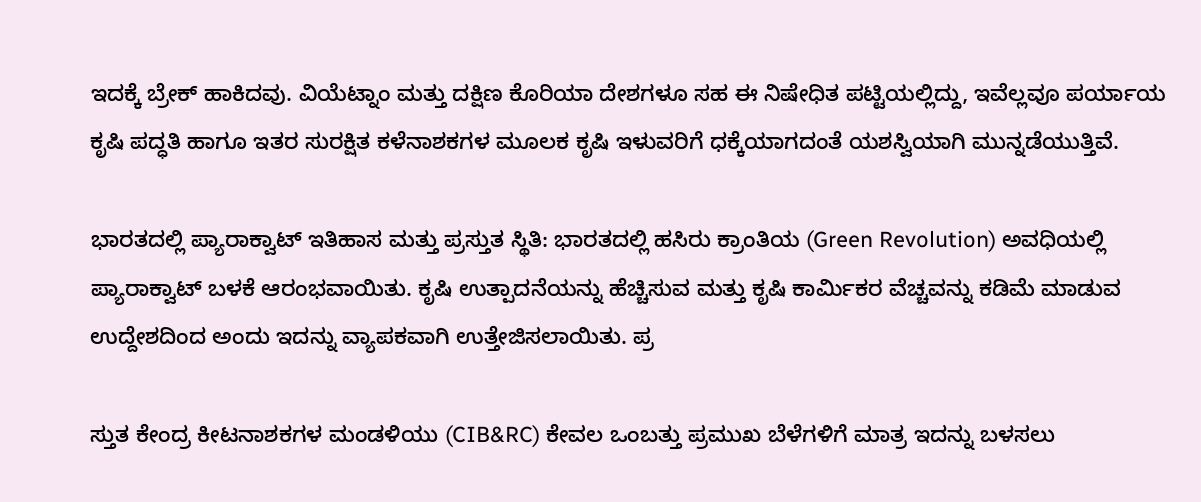ಇದಕ್ಕೆ ಬ್ರೇಕ್ ಹಾಕಿದವು. ವಿಯೆಟ್ನಾಂ ಮತ್ತು ದಕ್ಷಿಣ ಕೊರಿಯಾ ದೇಶಗಳೂ ಸಹ ಈ ನಿಷೇಧಿತ ಪಟ್ಟಿಯಲ್ಲಿದ್ದು, ಇವೆಲ್ಲವೂ ಪರ್ಯಾಯ ಕೃಷಿ ಪದ್ಧತಿ ಹಾಗೂ ಇತರ ಸುರಕ್ಷಿತ ಕಳೆನಾಶಕಗಳ ಮೂಲಕ ಕೃಷಿ ಇಳುವರಿಗೆ ಧಕ್ಕೆಯಾಗದಂತೆ ಯಶಸ್ವಿಯಾಗಿ ಮುನ್ನಡೆಯುತ್ತಿವೆ.

ಭಾರತದಲ್ಲಿ ಪ್ಯಾರಾಕ್ವಾಟ್ ಇತಿಹಾಸ ಮತ್ತು ಪ್ರಸ್ತುತ ಸ್ಥಿತಿ: ಭಾರತದಲ್ಲಿ ಹಸಿರು ಕ್ರಾಂತಿಯ (Green Revolution) ಅವಧಿಯಲ್ಲಿ ಪ್ಯಾರಾಕ್ವಾಟ್ ಬಳಕೆ ಆರಂಭವಾಯಿತು. ಕೃಷಿ ಉತ್ಪಾದನೆಯನ್ನು ಹೆಚ್ಚಿಸುವ ಮತ್ತು ಕೃಷಿ ಕಾರ್ಮಿಕರ ವೆಚ್ಚವನ್ನು ಕಡಿಮೆ ಮಾಡುವ ಉದ್ದೇಶದಿಂದ ಅಂದು ಇದನ್ನು ವ್ಯಾಪಕವಾಗಿ ಉತ್ತೇಜಿಸಲಾಯಿತು. ಪ್ರ

ಸ್ತುತ ಕೇಂದ್ರ ಕೀಟನಾಶಕಗಳ ಮಂಡಳಿಯು (CIB&RC) ಕೇವಲ ಒಂಬತ್ತು ಪ್ರಮುಖ ಬೆಳೆಗಳಿಗೆ ಮಾತ್ರ ಇದನ್ನು ಬಳಸಲು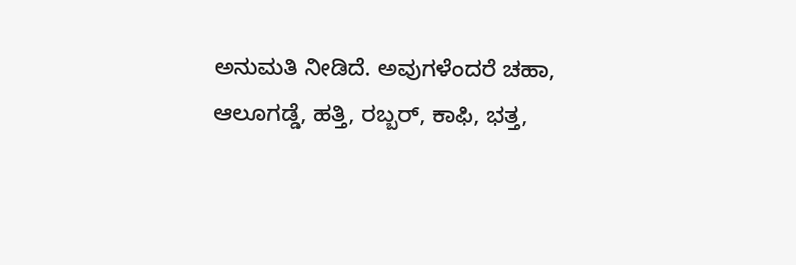ಅನುಮತಿ ನೀಡಿದೆ. ಅವುಗಳೆಂದರೆ ಚಹಾ, ಆಲೂಗಡ್ಡೆ, ಹತ್ತಿ, ರಬ್ಬರ್, ಕಾಫಿ, ಭತ್ತ,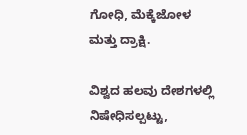ಗೋಧಿ, ಮೆಕ್ಕೆಜೋಳ ಮತ್ತು ದ್ರಾಕ್ಷಿ.

ವಿಶ್ವದ ಹಲವು ದೇಶಗಳಲ್ಲಿ ನಿಷೇಧಿಸಲ್ಪಟ್ಟು,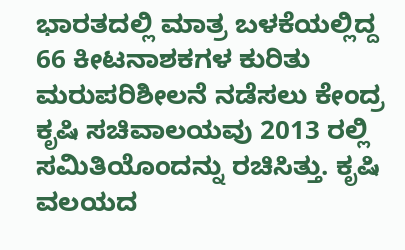ಭಾರತದಲ್ಲಿ ಮಾತ್ರ ಬಳಕೆಯಲ್ಲಿದ್ದ 66 ಕೀಟನಾಶಕಗಳ ಕುರಿತು ಮರುಪರಿಶೀಲನೆ ನಡೆಸಲು ಕೇಂದ್ರ ಕೃಷಿ ಸಚಿವಾಲಯವು 2013 ರಲ್ಲಿ ಸಮಿತಿಯೊಂದನ್ನು ರಚಿಸಿತ್ತು. ಕೃಷಿ ವಲಯದ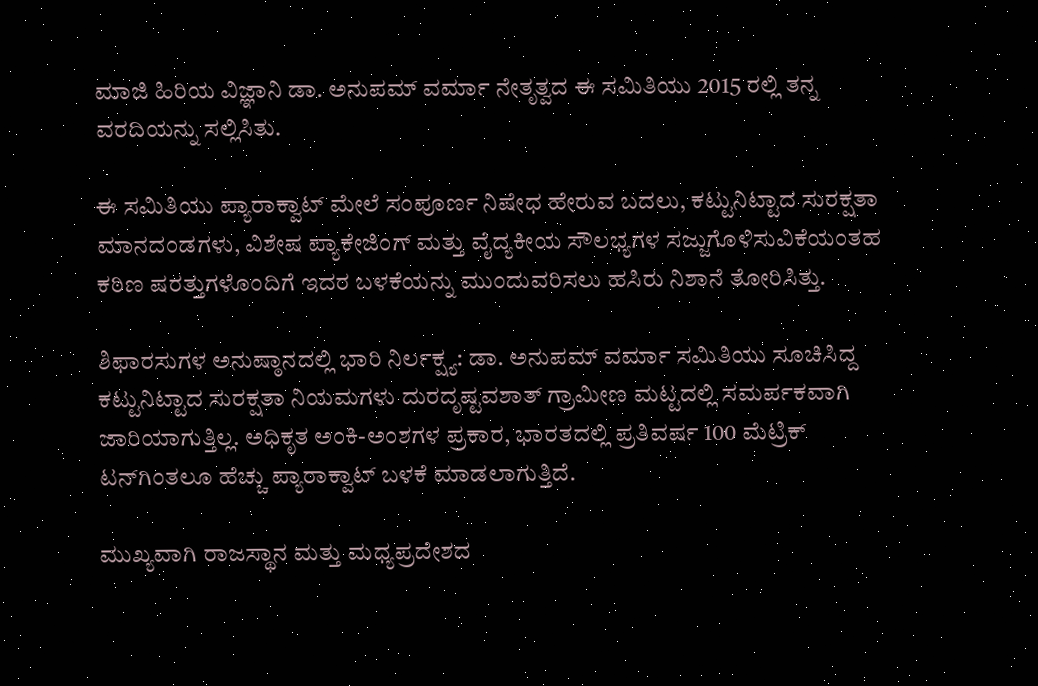ಮಾಜಿ ಹಿರಿಯ ವಿಜ್ಞಾನಿ ಡಾ. ಅನುಪಮ್ ವರ್ಮಾ ನೇತೃತ್ವದ ಈ ಸಮಿತಿಯು 2015 ರಲ್ಲಿ ತನ್ನ ವರದಿಯನ್ನು ಸಲ್ಲಿಸಿತು.

ಈ ಸಮಿತಿಯು ಪ್ಯಾರಾಕ್ವಾಟ್ ಮೇಲೆ ಸಂಪೂರ್ಣ ನಿಷೇಧ ಹೇರುವ ಬದಲು, ಕಟ್ಟುನಿಟ್ಟಾದ ಸುರಕ್ಷತಾ ಮಾನದಂಡಗಳು, ವಿಶೇಷ ಪ್ಯಾಕೇಜಿಂಗ್ ಮತ್ತು ವೈದ್ಯಕೀಯ ಸೌಲಭ್ಯಗಳ ಸಜ್ಜುಗೊಳಿಸುವಿಕೆಯಂತಹ ಕಠಿಣ ಷರತ್ತುಗಳೊಂದಿಗೆ ಇದರ ಬಳಕೆಯನ್ನು ಮುಂದುವರಿಸಲು ಹಸಿರು ನಿಶಾನೆ ತೋರಿಸಿತ್ತು.

ಶಿಫಾರಸುಗಳ ಅನುಷ್ಠಾನದಲ್ಲಿ ಭಾರಿ ನಿರ್ಲಕ್ಷ್ಯ: ಡಾ. ಅನುಪಮ್ ವರ್ಮಾ ಸಮಿತಿಯು ಸೂಚಿಸಿದ್ದ ಕಟ್ಟುನಿಟ್ಟಾದ ಸುರಕ್ಷತಾ ನಿಯಮಗಳು ದುರದೃಷ್ಟವಶಾತ್ ಗ್ರಾಮೀಣ ಮಟ್ಟದಲ್ಲಿ ಸಮರ್ಪಕವಾಗಿ ಜಾರಿಯಾಗುತ್ತಿಲ್ಲ. ಅಧಿಕೃತ ಅಂಕಿ-ಅಂಶಗಳ ಪ್ರಕಾರ, ಭಾರತದಲ್ಲಿ ಪ್ರತಿವರ್ಷ 100 ಮೆಟ್ರಿಕ್ ಟನ್‌ಗಿಂತಲೂ ಹೆಚ್ಚು ಪ್ಯಾರಾಕ್ವಾಟ್ ಬಳಕೆ ಮಾಡಲಾಗುತ್ತಿದೆ.

ಮುಖ್ಯವಾಗಿ ರಾಜಸ್ಥಾನ ಮತ್ತು ಮಧ್ಯಪ್ರದೇಶದ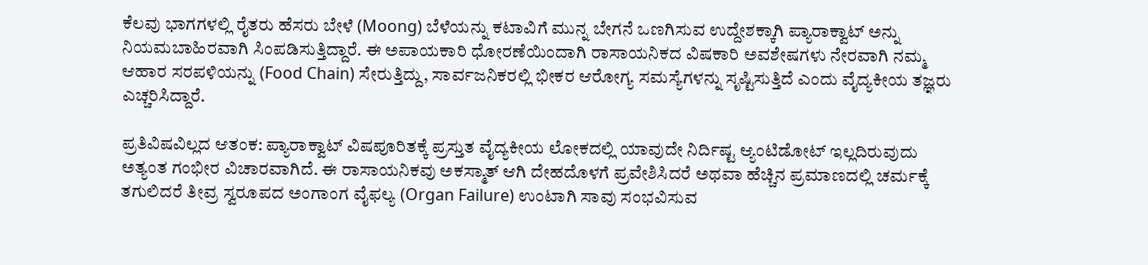ಕೆಲವು ಭಾಗಗಳಲ್ಲಿ ರೈತರು ಹೆಸರು ಬೇಳೆ (Moong) ಬೆಳೆಯನ್ನು ಕಟಾವಿಗೆ ಮುನ್ನ ಬೇಗನೆ ಒಣಗಿಸುವ ಉದ್ದೇಶಕ್ಕಾಗಿ ಪ್ಯಾರಾಕ್ವಾಟ್ ಅನ್ನು ನಿಯಮಬಾಹಿರವಾಗಿ ಸಿಂಪಡಿಸುತ್ತಿದ್ದಾರೆ. ಈ ಅಪಾಯಕಾರಿ ಧೋರಣೆಯಿಂದಾಗಿ ರಾಸಾಯನಿಕದ ವಿಷಕಾರಿ ಅವಶೇಷಗಳು ನೇರವಾಗಿ ನಮ್ಮ ಆಹಾರ ಸರಪಳಿಯನ್ನು (Food Chain) ಸೇರುತ್ತಿದ್ದು, ಸಾರ್ವಜನಿಕರಲ್ಲಿ ಭೀಕರ ಆರೋಗ್ಯ ಸಮಸ್ಯೆಗಳನ್ನು ಸೃಷ್ಟಿಸುತ್ತಿದೆ ಎಂದು ವೈದ್ಯಕೀಯ ತಜ್ಞರು ಎಚ್ಚರಿಸಿದ್ದಾರೆ.

ಪ್ರತಿವಿಷವಿಲ್ಲದ ಆತಂಕ: ಪ್ಯಾರಾಕ್ವಾಟ್ ವಿಷಪೂರಿತಕ್ಕೆ ಪ್ರಸ್ತುತ ವೈದ್ಯಕೀಯ ಲೋಕದಲ್ಲಿ ಯಾವುದೇ ನಿರ್ದಿಷ್ಟ ಆ್ಯಂಟಿಡೋಟ್ ಇಲ್ಲದಿರುವುದು ಅತ್ಯಂತ ಗಂಭೀರ ವಿಚಾರವಾಗಿದೆ. ಈ ರಾಸಾಯನಿಕವು ಅಕಸ್ಮಾತ್ ಆಗಿ ದೇಹದೊಳಗೆ ಪ್ರವೇಶಿಸಿದರೆ ಅಥವಾ ಹೆಚ್ಚಿನ ಪ್ರಮಾಣದಲ್ಲಿ ಚರ್ಮಕ್ಕೆ ತಗುಲಿದರೆ ತೀವ್ರ ಸ್ವರೂಪದ ಅಂಗಾಂಗ ವೈಫಲ್ಯ (Organ Failure) ಉಂಟಾಗಿ ಸಾವು ಸಂಭವಿಸುವ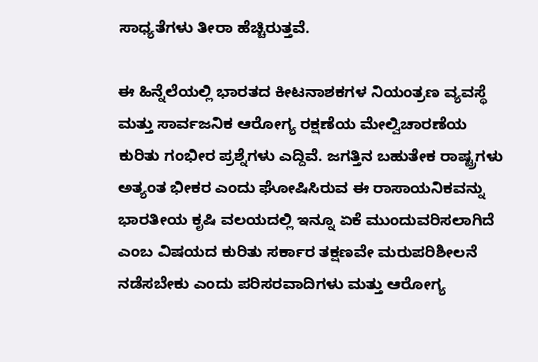ಸಾಧ್ಯತೆಗಳು ತೀರಾ ಹೆಚ್ಚಿರುತ್ತವೆ.

ಈ ಹಿನ್ನೆಲೆಯಲ್ಲಿ ಭಾರತದ ಕೀಟನಾಶಕಗಳ ನಿಯಂತ್ರಣ ವ್ಯವಸ್ಥೆ ಮತ್ತು ಸಾರ್ವಜನಿಕ ಆರೋಗ್ಯ ರಕ್ಷಣೆಯ ಮೇಲ್ವಿಚಾರಣೆಯ ಕುರಿತು ಗಂಭೀರ ಪ್ರಶ್ನೆಗಳು ಎದ್ದಿವೆ. ಜಗತ್ತಿನ ಬಹುತೇಕ ರಾಷ್ಟ್ರಗಳು ಅತ್ಯಂತ ಭೀಕರ ಎಂದು ಘೋಷಿಸಿರುವ ಈ ರಾಸಾಯನಿಕವನ್ನು ಭಾರತೀಯ ಕೃಷಿ ವಲಯದಲ್ಲಿ ಇನ್ನೂ ಏಕೆ ಮುಂದುವರಿಸಲಾಗಿದೆ ಎಂಬ ವಿಷಯದ ಕುರಿತು ಸರ್ಕಾರ ತಕ್ಷಣವೇ ಮರುಪರಿಶೀಲನೆ ನಡೆಸಬೇಕು ಎಂದು ಪರಿಸರವಾದಿಗಳು ಮತ್ತು ಆರೋಗ್ಯ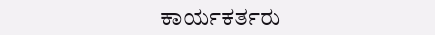ಕಾರ್ಯಕರ್ತರು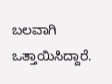ಬಲವಾಗಿ ಒತ್ತಾಯಿಸಿದ್ದಾರೆ.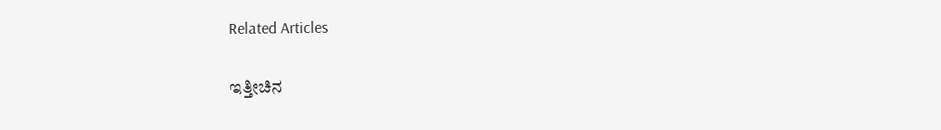Related Articles

ಇತ್ತೀಚಿನ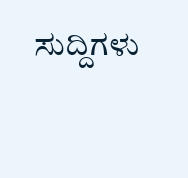ಸುದ್ದಿಗಳು